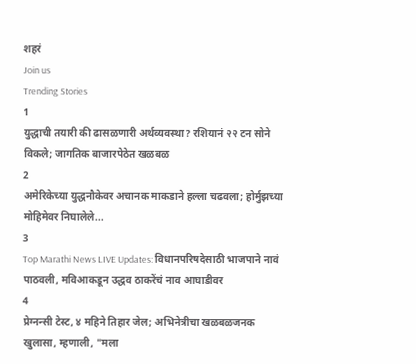शहरं
Join us
Trending Stories
1
युद्धाची तयारी की ढासळणारी अर्थव्यवस्था? रशियानं २२ टन सोने विकले; जागतिक बाजारपेठेत खळबळ
2
अमेरिकेच्या युद्धनौकेवर अचानक माकडाने हल्ला चढवला; होर्मुझच्या मोहिमेवर निघालेले...
3
Top Marathi News LIVE Updates: विधानपरिषदेसाठी भाजपाने नावं पाठवली, मविआकडून उद्धव ठाकरेंचं नाव आघाडीवर
4
प्रेग्नन्सी टेस्ट, ४ महिने तिहार जेल; अभिनेत्रीचा खळबळजनक खुलासा, म्हणाली, "मला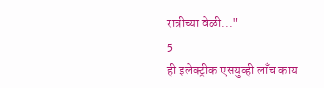रात्रीच्या वेळी..."
5
ही इलेक्ट्रीक एसयुव्ही लाँच काय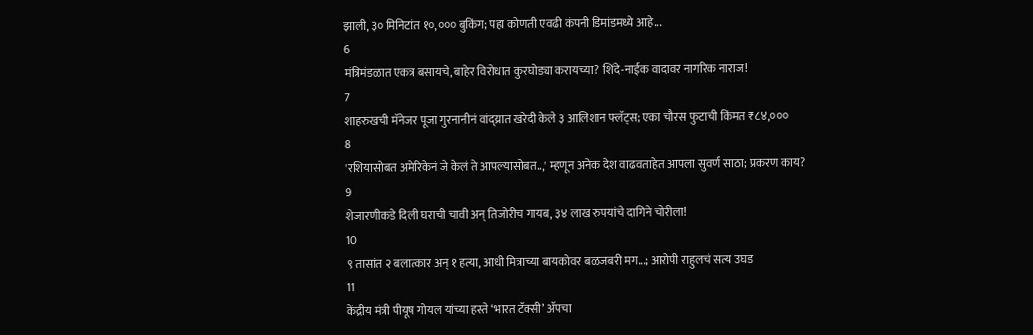झाली, ३० मिनिटांत १०,००० बुकिंग; पहा कोणती एवढी कंपनी डिमांडमध्ये आहे...
6
मंत्रिमंडळात एकत्र बसायचे, बाहेर विरोधात कुरघोड्या करायच्या? शिंदे-नाईक वादावर नागरिक नाराज!
7
शाहरुखची मॅनेजर पूजा गुरनानीनं वांद्य्रात खरेदी केले ३ आलिशान फ्लॅट्स; एका चौरस फुटाची किंमत ₹८४,०००
8
'रशियासोबत अमेरिकेनं जे केलं ते आपल्यासोबत..,' म्हणून अनेक देश वाढवताहेत आपला सुवर्ण साठा; प्रकरण काय?
9
शेजारणीकडे दिली घराची चावी अन् तिजोरीच गायब, ३४ लाख रुपयांचे दागिने चोरीला!
10
९ तासांत २ बलात्कार अन् १ हत्या, आधी मित्राच्या बायकोवर बळजबरी मग...; आरोपी राहुलचं सत्य उघड
11
केंद्रीय मंत्री पीयूष गोयल यांच्या हस्ते ‘भारत टॅक्सी’ ॲपचा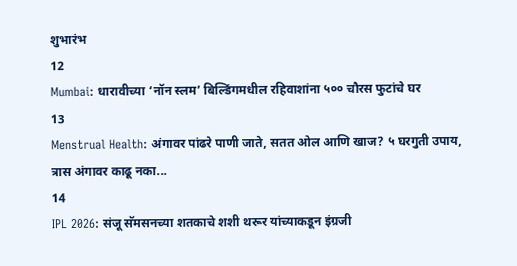शुभारंभ
12
Mumbai: धारावीच्या ‘नॉन स्लम’ बिल्डिंगमधील रहिवाशांना ५०० चौरस फुटांचे घर
13
Menstrual Health: अंगावर पांढरे पाणी जाते, सतत ओल आणि खाज? ५ घरगुती उपाय, त्रास अंगावर काढू नका...
14
IPL 2026: संजू सॅमसनच्या शतकाचे शशी थरूर यांच्याकडून इंग्रजी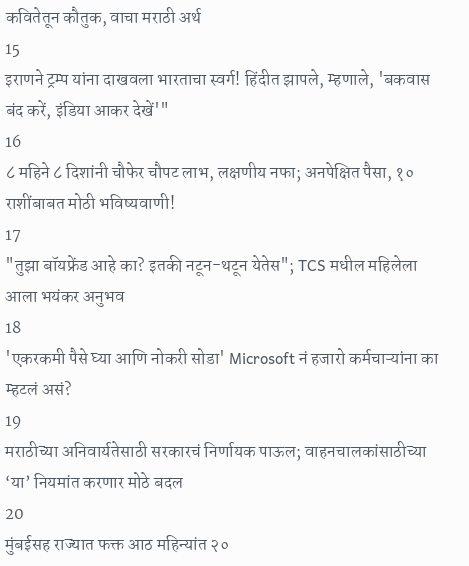कवितेतून कौतुक, वाचा मराठी अर्थ
15
इराणने ट्रम्प यांना दाखवला भारताचा स्वर्ग! हिंदीत झापले, म्हणाले, 'बकवास बंद करें, इंडिया आकर देखें'"
16
८ महिने ८ दिशांनी चौफेर चौपट लाभ, लक्षणीय नफा; अनपेक्षित पैसा, १० राशींबाबत मोठी भविष्यवाणी!
17
"तुझा बॉयफ्रेंड आहे का? इतकी नटून-थटून येतेस"; TCS मधील महिलेला आला भयंकर अनुभव
18
'एकरकमी पैसे घ्या आणि नोकरी सोडा' Microsoft नं हजारो कर्मचाऱ्यांना का म्हटलं असं?
19
मराठीच्या अनिवार्यतेसाठी सरकारचं निर्णायक पाऊल; वाहनचालकांसाठीच्या ‘या’ नियमांत करणार मोठे बदल
20
मुंबईसह राज्यात फक्त आठ महिन्यांत २०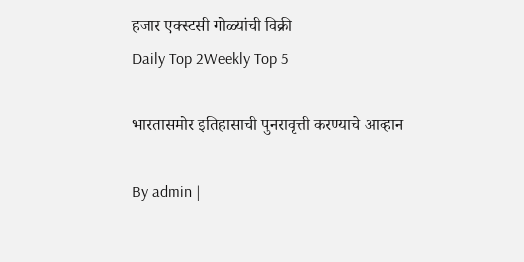हजार एक्स्टसी गोळ्यांची विक्री
Daily Top 2Weekly Top 5

भारतासमोर इतिहासाची पुनरावृत्ती करण्याचे आव्हान

By admin |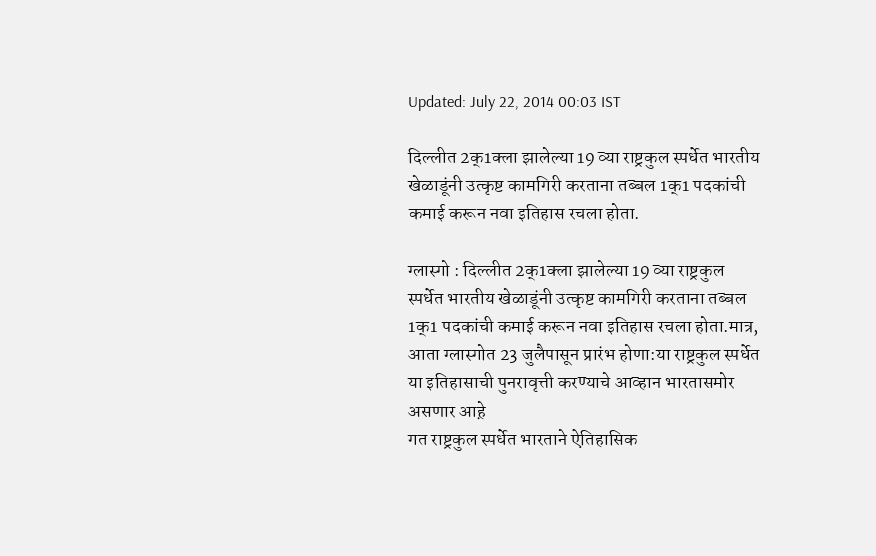Updated: July 22, 2014 00:03 IST

दिल्लीत 2क्1क्ला झालेल्या 19 व्या राष्ट्रकुल स्पर्धेत भारतीय खेळाडूंनी उत्कृष्ट कामगिरी करताना तब्बल 1क्1 पदकांची कमाई करून नवा इतिहास रचला होता.

ग्लास्गो : दिल्लीत 2क्1क्ला झालेल्या 19 व्या राष्ट्रकुल स्पर्धेत भारतीय खेळाडूंनी उत्कृष्ट कामगिरी करताना तब्बल 1क्1 पदकांची कमाई करून नवा इतिहास रचला होता.मात्र, आता ग्लास्गोत 23 जुलैपासून प्रारंभ होणा:या राष्ट्रकुल स्पर्धेत या इतिहासाची पुनरावृत्ती करण्याचे आव्हान भारतासमोर असणार आह़े
गत राष्ट्रकुल स्पर्धेत भारताने ऐतिहासिक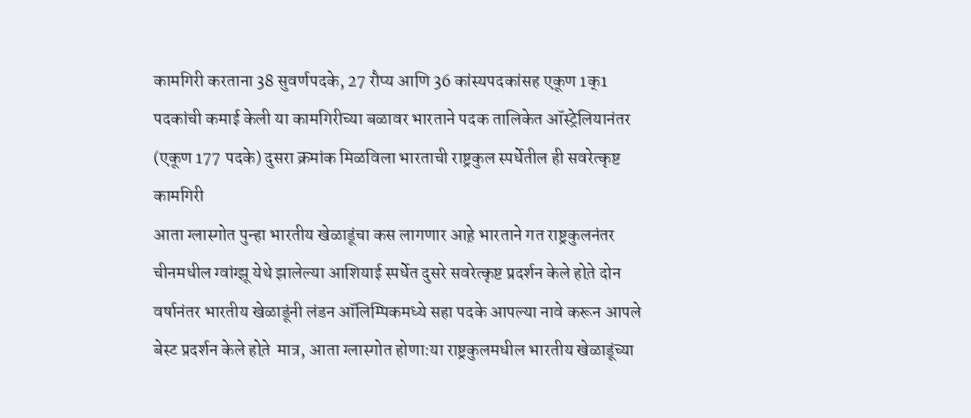कामगिरी करताना 38 सुवर्णपदके, 27 रौप्य आणि 36 कांस्यपदकांसह एकूण 1क्1 पदकांची कमाई केली या कामगिरीच्या बळावर भारताने पदक तालिकेत ऑस्ट्रेलियानंतर (एकूण 177 पदके) दुसरा क्रमांक मिळविला भारताची राष्ट्रकुल स्पर्धेतील ही सवरेत्कृष्ट कामगिरी
आता ग्लास्गोत पुन्हा भारतीय खेळाडूंचा कस लागणार आह़े भारताने गत राष्ट्रकुलनंतर चीनमधील ग्वांग्झू येथे झालेल्या आशियाई स्पर्धेत दुसरे सवरेत्कृष्ट प्रदर्शन केले होत़े दोन वर्षानंतर भारतीय खेळाडूंनी लंडन ऑलिम्पिकमध्ये सहा पदके आपल्या नावे करून आपले बेस्ट प्रदर्शन केले होत़े  मात्र, आता ग्लास्गोत होणा:या राष्ट्रकुलमधील भारतीय खेळाडूंच्या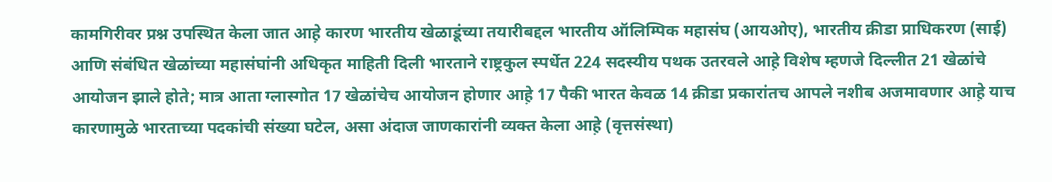कामगिरीवर प्रश्न उपस्थित केला जात आह़े कारण भारतीय खेळाडूंच्या तयारीबद्दल भारतीय ऑलिम्पिक महासंघ (आयओए), भारतीय क्रीडा प्राधिकरण (साई) आणि संबंधित खेळांच्या महासंघांनी अधिकृत माहिती दिली भारताने राष्ट्रकुल स्पर्धेत 224 सदस्यीय पथक उतरवले आह़े विशेष म्हणजे दिल्लीत 21 खेळांचे आयोजन झाले होते; मात्र आता ग्लास्गोत 17 खेळांचेच आयोजन होणार आह़े 17 पैकी भारत केवळ 14 क्रीडा प्रकारांतच आपले नशीब अजमावणार आह़े याच
कारणामुळे भारताच्या पदकांची संख्या घटेल, असा अंदाज जाणकारांनी व्यक्त केला आह़े (वृत्तसंस्था)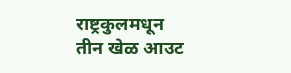राष्ट्रकुलमधून
तीन खेळ आउट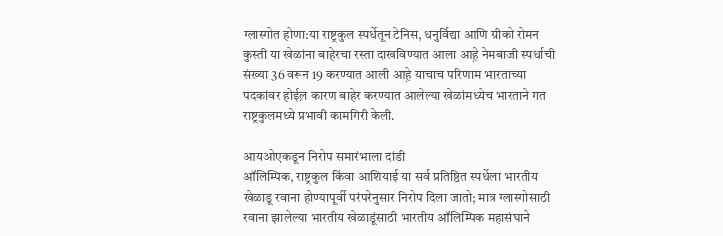ग्लास्गोत होणा:या राष्ट्रकुल स्पर्धेतून टेनिस, धनुर्विद्या आणि ग्रीको रोमन कुस्ती या खेळांना बाहेरचा रस्ता दाखविण्यात आला आह़े नेमबाजी स्पर्धाची संख्या 36 वरून 19 करण्यात आली आह़े याचाच परिणाम भारताच्या पदकांवर होईल़ कारण बाहेर करण्यात आलेल्या खेळांमध्येच भारताने गत राष्ट्रकुलमध्ये प्रभावी कामगिरी केली.

आयओएकडून निरोप समारंभाला दांडी
ऑलिम्पिक, राष्ट्रकुल किंवा आशियाई या सर्व प्रतिष्ठित स्पर्धेला भारतीय खेळाडू रवाना होण्यापूर्वी परंपरेनुसार निरोप दिला जातो; मात्र ग्लास्गोसाठी रवाना झालेल्या भारतीय खेळाडूंसाठी भारतीय ऑलिम्पिक महासंघाने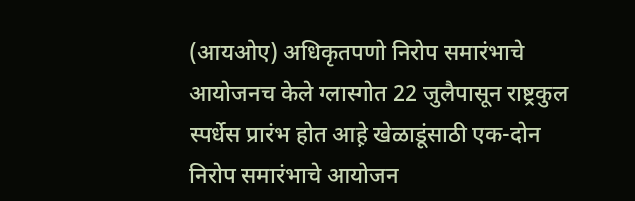(आयओए) अधिकृतपणो निरोप समारंभाचे आयोजनच केले ग्लास्गोत 22 जुलैपासून राष्ट्रकुल स्पर्धेस प्रारंभ होत आह़े खेळाडूंसाठी एक-दोन निरोप समारंभाचे आयोजन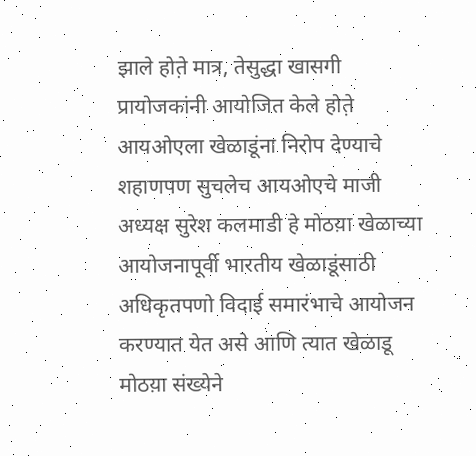झाले होत़े मात्र, तेसुद्धा खासगी प्रायोजकांनी आयोजित केले होत़े आयओएला खेळाडूंना निरोप देण्याचे शहाणपण सुचलेच आयओएचे माजी अध्यक्ष सुरेश कलमाडी हे मोठय़ा खेळाच्या आयोजनापूर्वी भारतीय खेळाडूंसाठी अधिकृतपणो विदाई समारंभाचे आयोजन करण्यात येत असे आणि त्यात खेळाडू मोठय़ा संख्येने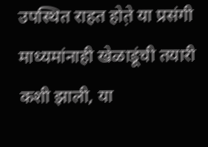उपस्थित राहत होत़े या प्रसंगी माध्यमांनाही खेळाडूंची तयारी कशी झाली, या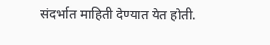संदर्भात माहिती देण्यात येत होती.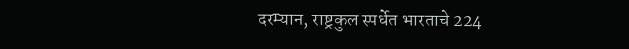दरम्यान, राष्ट्रकुल स्पर्धेत भारताचे 224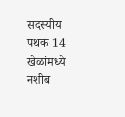सदस्यीय पथक 14 खेळांमध्ये नशीब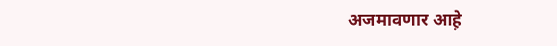अजमावणार आह़े